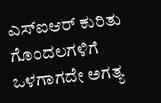ಎಸ್‌ಐಆರ್ ಕುರಿತು ಗೊಂದಲಗಳಿಗೆ ಒಳಗಾಗದೇ ಅಗತ್ಯ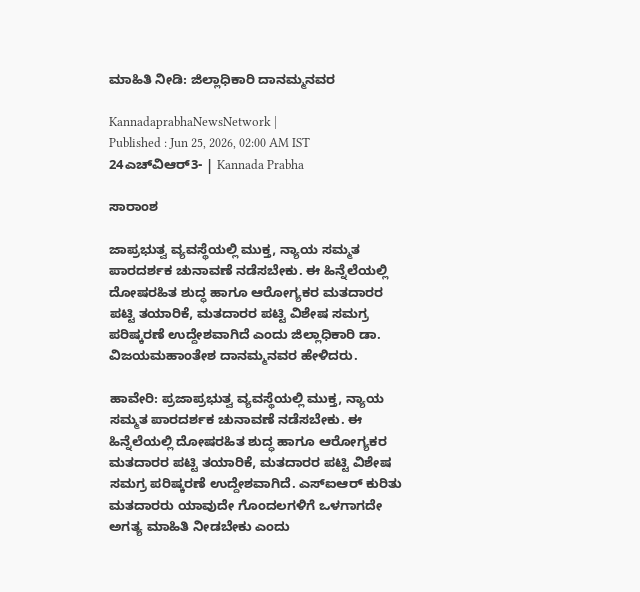ಮಾಹಿತಿ ನೀಡಿ: ಜಿಲ್ಲಾಧಿಕಾರಿ ದಾನಮ್ಮನವರ

KannadaprabhaNewsNetwork |
Published : Jun 25, 2026, 02:00 AM IST
24ಎಚ್‌ವಿಆರ್3- | Kannada Prabha

ಸಾರಾಂಶ

ಜಾಪ್ರಭುತ್ವ ವ್ಯವಸ್ಥೆಯಲ್ಲಿ ಮುಕ್ತ, ನ್ಯಾಯ ಸಮ್ಮತ ಪಾರದರ್ಶಕ ಚುನಾವಣೆ ನಡೆಸಬೇಕು. ಈ ಹಿನ್ನೆಲೆಯಲ್ಲಿ ದೋಷರಹಿತ ಶುದ್ಧ ಹಾಗೂ ಆರೋಗ್ಯಕರ ಮತದಾರರ ಪಟ್ಟಿ ತಯಾರಿಕೆ, ಮತದಾರರ ಪಟ್ಟಿ ವಿಶೇಷ ಸಮಗ್ರ ಪರಿಷ್ಕರಣೆ ಉದ್ದೇಶವಾಗಿದೆ ಎಂದು ಜಿಲ್ಲಾಧಿಕಾರಿ ಡಾ. ವಿಜಯಮಹಾಂತೇಶ ದಾನಮ್ಮನವರ ಹೇಳಿದರು.

ಹಾವೇರಿ: ಪ್ರಜಾಪ್ರಭುತ್ವ ವ್ಯವಸ್ಥೆಯಲ್ಲಿ ಮುಕ್ತ, ನ್ಯಾಯ ಸಮ್ಮತ ಪಾರದರ್ಶಕ ಚುನಾವಣೆ ನಡೆಸಬೇಕು. ಈ ಹಿನ್ನೆಲೆಯಲ್ಲಿ ದೋಷರಹಿತ ಶುದ್ಧ ಹಾಗೂ ಆರೋಗ್ಯಕರ ಮತದಾರರ ಪಟ್ಟಿ ತಯಾರಿಕೆ, ಮತದಾರರ ಪಟ್ಟಿ ವಿಶೇಷ ಸಮಗ್ರ ಪರಿಷ್ಕರಣೆ ಉದ್ದೇಶವಾಗಿದೆ. ಎಸ್‌ಐಆರ್ ಕುರಿತು ಮತದಾರರು ಯಾವುದೇ ಗೊಂದಲಗಳಿಗೆ ಒಳಗಾಗದೇ ಅಗತ್ಯ ಮಾಹಿತಿ ನೀಡಬೇಕು ಎಂದು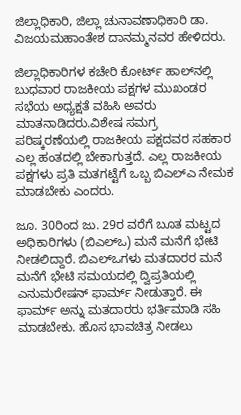ಜಿಲ್ಲಾಧಿಕಾರಿ, ಜಿಲ್ಲಾ ಚುನಾವಣಾಧಿಕಾರಿ ಡಾ. ವಿಜಯಮಹಾಂತೇಶ ದಾನಮ್ಮನವರ ಹೇಳಿದರು.

ಜಿಲ್ಲಾಧಿಕಾರಿಗಳ ಕಚೇರಿ ಕೋರ್ಟ್ ಹಾಲ್‌ನಲ್ಲಿ ಬುಧವಾರ ರಾಜಕೀಯ ಪಕ್ಷಗಳ ಮುಖಂಡರ ಸಭೆಯ ಅಧ್ಯಕ್ಷತೆ ವಹಿಸಿ ಅವರು ಮಾತನಾಡಿದರು.ವಿಶೇಷ ಸಮಗ್ರ ಪರಿಷ್ಕರಣೆಯಲ್ಲಿ ರಾಜಕೀಯ ಪಕ್ಷದವರ ಸಹಕಾರ ಎಲ್ಲ ಹಂತದಲ್ಲಿ ಬೇಕಾಗುತ್ತದೆ. ಎಲ್ಲ ರಾಜಕೀಯ ಪಕ್ಷಗಳು ಪ್ರತಿ ಮತಗಟ್ಟೆಗೆ ಒಬ್ಬ ಬಿಎಲ್‌ಎ ನೇಮಕ ಮಾಡಬೇಕು ಎಂದರು.

ಜೂ. 30ರಿಂದ ಜು. 29ರ ವರೆಗೆ ಬೂತ ಮಟ್ಟದ ಅಧಿಕಾರಿಗಳು (ಬಿಎಲ್‌ಒ) ಮನೆ ಮನೆಗೆ ಭೇಟಿ ನೀಡಲಿದ್ದಾರೆ. ಬಿಎಲ್‌ಒಗಳು ಮತದಾರರ ಮನೆ ಮನೆಗೆ ಭೇಟಿ ಸಮಯದಲ್ಲಿ ದ್ವಿಪ್ರತಿಯಲ್ಲಿ ಎನುಮರೇಷನ್ ಫಾರ್ಮ್ ನೀಡುತ್ತಾರೆ. ಈ ಫಾರ್ಮ್‌ ಅನ್ನು ಮತದಾರರು ಭರ್ತಿಮಾಡಿ ಸಹಿ ಮಾಡಬೇಕು. ಹೊಸ ಭಾವಚಿತ್ರ ನೀಡಲು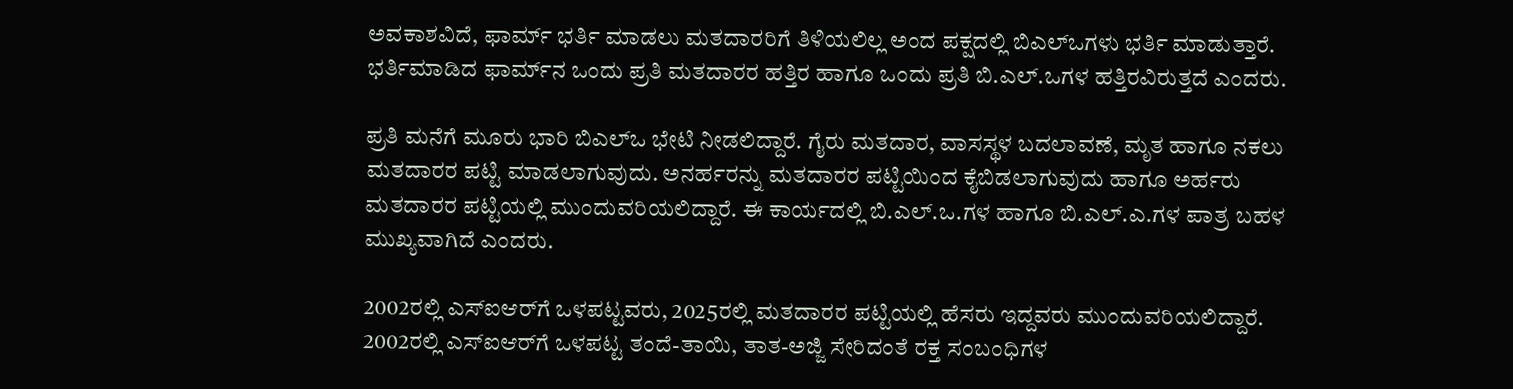ಅವಕಾಶವಿದೆ, ಫಾರ್ಮ್ ಭರ್ತಿ ಮಾಡಲು ಮತದಾರರಿಗೆ ತಿಳಿಯಲಿಲ್ಲ ಅಂದ ಪಕ್ಷದಲ್ಲಿ ಬಿಎಲ್ಒಗಳು ಭರ್ತಿ ಮಾಡುತ್ತಾರೆ. ಭರ್ತಿಮಾಡಿದ ಫಾರ್ಮ್‌ನ ಒಂದು ಪ್ರತಿ ಮತದಾರರ ಹತ್ತಿರ ಹಾಗೂ ಒಂದು ಪ್ರತಿ ಬಿ.ಎಲ್.ಒಗಳ ಹತ್ತಿರವಿರುತ್ತದೆ ಎಂದರು.

ಪ್ರತಿ ಮನೆಗೆ ಮೂರು ಭಾರಿ ಬಿಎಲ್‌ಒ ಭೇಟಿ ನೀಡಲಿದ್ದಾರೆ. ಗೈರು ಮತದಾರ, ವಾಸಸ್ಥಳ ಬದಲಾವಣೆ, ಮೃತ ಹಾಗೂ ನಕಲು ಮತದಾರರ ಪಟ್ಟಿ ಮಾಡಲಾಗುವುದು. ಅನರ್ಹರನ್ನು ಮತದಾರರ ಪಟ್ಟಿಯಿಂದ ಕೈಬಿಡಲಾಗುವುದು ಹಾಗೂ ಅರ್ಹರು ಮತದಾರರ ಪಟ್ಟಿಯಲ್ಲಿ ಮುಂದುವರಿಯಲಿದ್ದಾರೆ. ಈ ಕಾರ್ಯದಲ್ಲಿ ಬಿ.ಎಲ್.ಒ.ಗಳ ಹಾಗೂ ಬಿ.ಎಲ್.ಎ.ಗಳ ಪಾತ್ರ ಬಹಳ ಮುಖ್ಯವಾಗಿದೆ ಎಂದರು.

2002ರಲ್ಲಿ ಎಸ್‌ಐಆರ್‌ಗೆ ಒಳಪಟ್ಟವರು, 2025ರಲ್ಲಿ ಮತದಾರರ ಪಟ್ಟಿಯಲ್ಲಿ ಹೆಸರು ಇದ್ದವರು ಮುಂದುವರಿಯಲಿದ್ದಾರೆ. 2002ರಲ್ಲಿ ಎಸ್‌ಐಆರ್‌ಗೆ ಒಳಪಟ್ಟ ತಂದೆ-ತಾಯಿ, ತಾತ-ಅಜ್ಜಿ ಸೇರಿದಂತೆ ರಕ್ತ ಸಂಬಂಧಿಗಳ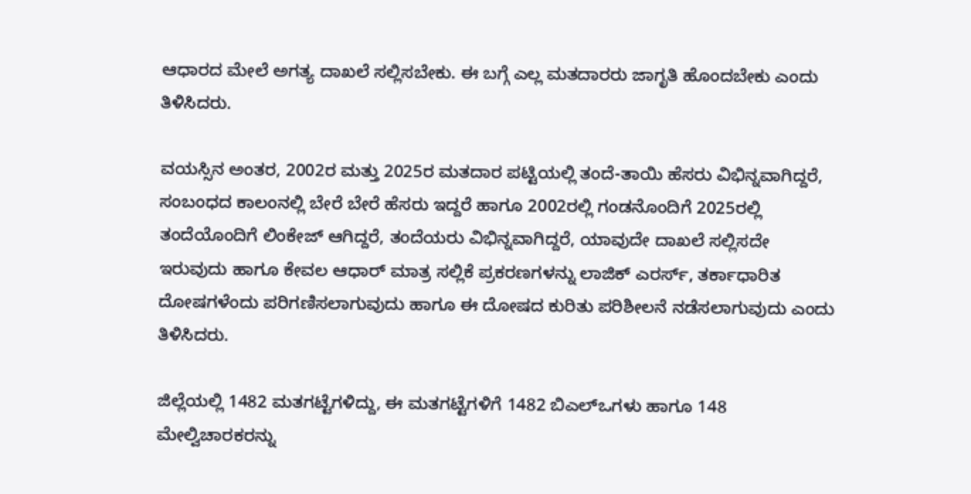ಆಧಾರದ ಮೇಲೆ ಅಗತ್ಯ ದಾಖಲೆ ಸಲ್ಲಿಸಬೇಕು. ಈ ಬಗ್ಗೆ ಎಲ್ಲ ಮತದಾರರು ಜಾಗೃತಿ ಹೊಂದಬೇಕು ಎಂದು ತಿಳಿಸಿದರು.

ವಯಸ್ಸಿನ ಅಂತರ, 2002ರ ಮತ್ತು 2025ರ ಮತದಾರ ಪಟ್ಟಿಯಲ್ಲಿ ತಂದೆ-ತಾಯಿ ಹೆಸರು ವಿಭಿನ್ನವಾಗಿದ್ದರೆ, ಸಂಬಂಧದ ಕಾಲಂನಲ್ಲಿ ಬೇರೆ ಬೇರೆ ಹೆಸರು ಇದ್ದರೆ ಹಾಗೂ 2002ರಲ್ಲಿ ಗಂಡನೊಂದಿಗೆ 2025ರಲ್ಲಿ ತಂದೆಯೊಂದಿಗೆ ಲಿಂಕೇಜ್ ಆಗಿದ್ದರೆ, ತಂದೆಯರು ವಿಭಿನ್ನವಾಗಿದ್ದರೆ, ಯಾವುದೇ ದಾಖಲೆ ಸಲ್ಲಿಸದೇ ಇರುವುದು ಹಾಗೂ ಕೇವಲ ಆಧಾರ್ ಮಾತ್ರ ಸಲ್ಲಿಕೆ ಪ್ರಕರಣಗಳನ್ನು ಲಾಜಿಕ್ ಎರರ್ಸ್‌, ತರ್ಕಾಧಾರಿತ ದೋಷಗಳೆಂದು ಪರಿಗಣಿಸಲಾಗುವುದು ಹಾಗೂ ಈ ದೋಷದ ಕುರಿತು ಪರಿಶೀಲನೆ ನಡೆಸಲಾಗುವುದು ಎಂದು ತಿಳಿಸಿದರು.

ಜಿಲ್ಲೆಯಲ್ಲಿ 1482 ಮತಗಟ್ಟೆಗಳಿದ್ದು, ಈ ಮತಗಟ್ಟೆಗಳಿಗೆ 1482 ಬಿಎಲ್‌ಒಗಳು ಹಾಗೂ 148 ಮೇಲ್ವಿಚಾರಕರನ್ನು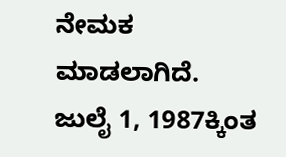ನೇಮಕ ಮಾಡಲಾಗಿದೆ. ಜುಲೈ 1, 1987ಕ್ಕಿಂತ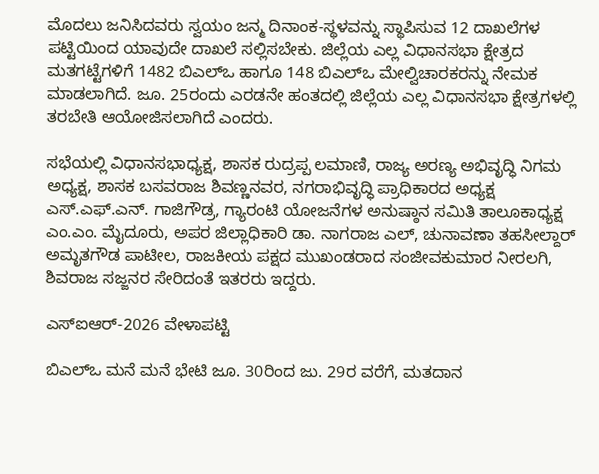ಮೊದಲು ಜನಿಸಿದವರು ಸ್ವಯಂ ಜನ್ಮ ದಿನಾಂಕ-ಸ್ಥಳವನ್ನು ಸ್ಥಾಪಿಸುವ 12 ದಾಖಲೆಗಳ ಪಟ್ಟಿಯಿಂದ ಯಾವುದೇ ದಾಖಲೆ ಸಲ್ಲಿಸಬೇಕು. ಜಿಲ್ಲೆಯ ಎಲ್ಲ ವಿಧಾನಸಭಾ ಕ್ಷೇತ್ರದ ಮತಗಟ್ಟೆಗಳಿಗೆ 1482 ಬಿಎಲ್‌ಒ ಹಾಗೂ 148 ಬಿಎಲ್‌ಒ ಮೇಲ್ವಿಚಾರಕರನ್ನು ನೇಮಕ ಮಾಡಲಾಗಿದೆ. ಜೂ. 25ರಂದು ಎರಡನೇ ಹಂತದಲ್ಲಿ ಜಿಲ್ಲೆಯ ಎಲ್ಲ ವಿಧಾನಸಭಾ ಕ್ಷೇತ್ರಗಳಲ್ಲಿ ತರಬೇತಿ ಆಯೋಜಿಸಲಾಗಿದೆ ಎಂದರು.

ಸಭೆಯಲ್ಲಿ ವಿಧಾನಸಭಾಧ್ಯಕ್ಷ, ಶಾಸಕ ರುದ್ರಪ್ಪ ಲಮಾಣಿ, ರಾಜ್ಯ ಅರಣ್ಯ ಅಭಿವೃದ್ಧಿ ನಿಗಮ ಅಧ್ಯಕ್ಷ, ಶಾಸಕ ಬಸವರಾಜ ಶಿವಣ್ಣನವರ, ನಗರಾಭಿವೃದ್ಧಿ ಪ್ರಾಧಿಕಾರದ ಅಧ್ಯಕ್ಷ ಎಸ್.ಎಫ್.ಎನ್. ಗಾಜಿಗೌಡ್ರ, ಗ್ಯಾರಂಟಿ ಯೋಜನೆಗಳ ಅನುಷ್ಠಾನ ಸಮಿತಿ ತಾಲೂಕಾಧ್ಯಕ್ಷ ಎಂ.ಎಂ. ಮೈದೂರು, ಅಪರ ಜಿಲ್ಲಾಧಿಕಾರಿ ಡಾ. ನಾಗರಾಜ ಎಲ್, ಚುನಾವಣಾ ತಹಸೀಲ್ದಾರ್ ಅಮೃತಗೌಡ ಪಾಟೀಲ, ರಾಜಕೀಯ ಪಕ್ಷದ ಮುಖಂಡರಾದ ಸಂಜೀವಕುಮಾರ ನೀರಲಗಿ, ಶಿವರಾಜ ಸಜ್ಜನರ ಸೇರಿದಂತೆ ಇತರರು ಇದ್ದರು.

ಎಸ್‌ಐಆರ್-2026 ವೇಳಾಪಟ್ಟಿ

ಬಿಎಲ್‌ಒ ಮನೆ ಮನೆ ಭೇಟಿ ಜೂ. 30ರಿಂದ ಜು. 29ರ ವರೆಗೆ, ಮತದಾನ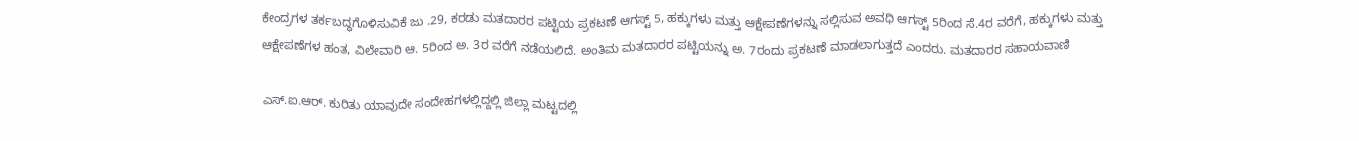ಕೇಂದ್ರಗಳ ತರ್ಕಬದ್ಧಗೊಳಿಸುವಿಕೆ ಜು .29, ಕರಡು ಮತದಾರರ ಪಟ್ಟಿಯ ಪ್ರಕಟಣೆ ಆಗಸ್ಟ್ 5, ಹಕ್ಕುಗಳು ಮತ್ತು ಆಕ್ಷೇಪಣೆಗಳನ್ನು ಸಲ್ಲಿಸುವ ಅವಧಿ ಆಗಸ್ಟ್ 5ರಿಂದ ಸೆ.4ರ ವರೆಗೆ, ಹಕ್ಕುಗಳು ಮತ್ತು ಆಕ್ಷೇಪಣೆಗಳ ಹಂತ, ವಿಲೇವಾರಿ ಆ. 5ರಿಂದ ಅ. 3ರ ವರೆಗೆ ನಡೆಯಲಿದೆ. ಅಂತಿಮ ಮತದಾರರ ಪಟ್ಟಿಯನ್ನು ಅ. 7ರಂದು ಪ್ರಕಟಣೆ ಮಾಡಲಾಗುತ್ತದೆ ಎಂದರು. ಮತದಾರರ ಸಹಾಯವಾಣಿ

ಎಸ್.ಐ.ಆರ್. ಕುರಿತು ಯಾವುದೇ ಸಂದೇಹಗಳಲ್ಲಿದ್ದಲ್ಲಿ ಜಿಲ್ಲಾ ಮಟ್ಟದಲ್ಲಿ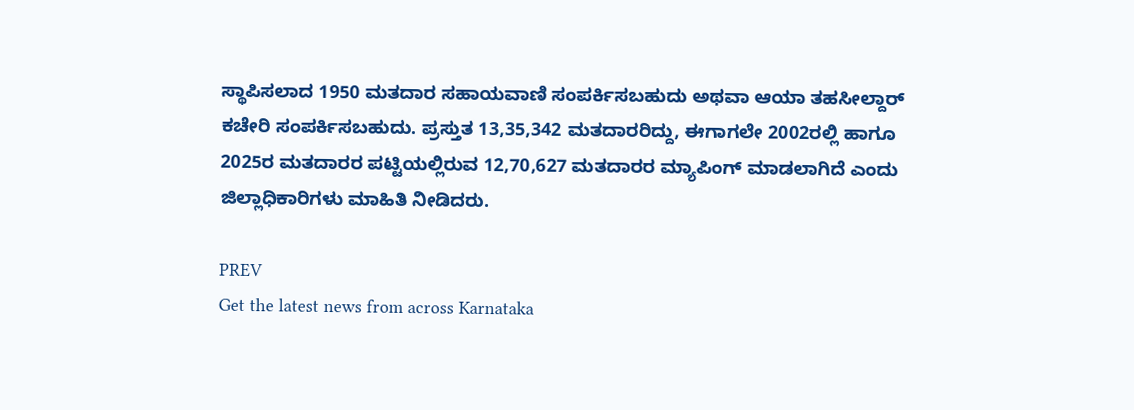ಸ್ಥಾಪಿಸಲಾದ 1950 ಮತದಾರ ಸಹಾಯವಾಣಿ ಸಂಪರ್ಕಿಸಬಹುದು ಅಥವಾ ಆಯಾ ತಹಸೀಲ್ದಾರ್ ಕಚೇರಿ ಸಂಪರ್ಕಿಸಬಹುದು. ಪ್ರಸ್ತುತ 13,35,342 ಮತದಾರರಿದ್ದು, ಈಗಾಗಲೇ 2002ರಲ್ಲಿ ಹಾಗೂ 2025ರ ಮತದಾರರ ಪಟ್ಟಿಯಲ್ಲಿರುವ 12,70,627 ಮತದಾರರ ಮ್ಯಾಪಿಂಗ್ ಮಾಡಲಾಗಿದೆ ಎಂದು ಜಿಲ್ಲಾಧಿಕಾರಿಗಳು ಮಾಹಿತಿ ನೀಡಿದರು.

PREV
Get the latest news from across Karnataka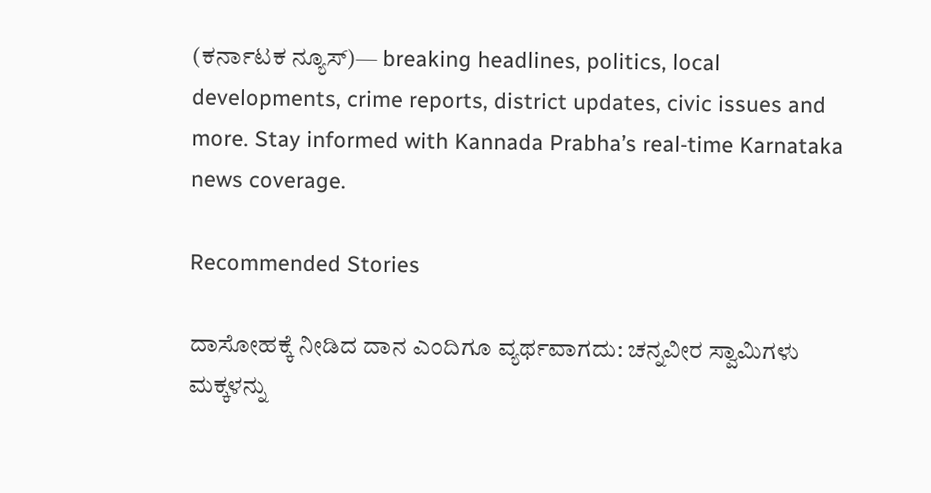(ಕರ್ನಾಟಕ ನ್ಯೂಸ್)— breaking headlines, politics, local developments, crime reports, district updates, civic issues and more. Stay informed with Kannada Prabha’s real‑time Karnataka news coverage.

Recommended Stories

ದಾಸೋಹಕ್ಕೆ ನೀಡಿದ ದಾನ ಎಂದಿಗೂ ವ್ಯರ್ಥವಾಗದು: ಚನ್ನವೀರ ಸ್ವಾಮಿಗಳು
ಮಕ್ಕಳನ್ನು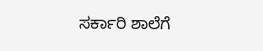ಸರ್ಕಾರಿ ಶಾಲೆಗೆ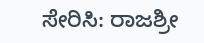ಸೇರಿಸಿ: ರಾಜಶ್ರೀ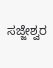ಸಜ್ಜೇಶ್ವರ